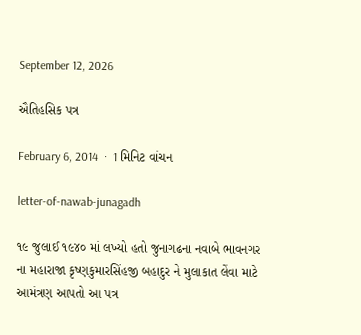September 12, 2026

ઐતિહસિક પત્ર

February 6, 2014  ·  1 મિનિટ વાંચન

letter-of-nawab-junagadh

૧૯ જુલાઈ ૧૯૪૦ માં લખ્યો હતો જુનાગઢના નવાબે ભાવનગર ના મહારાજા કૃષ્ણકુમારસિંહજી બહાદુર ને મુલાકાત લેંવા માટે આમંત્રણ આપતો આ પત્ર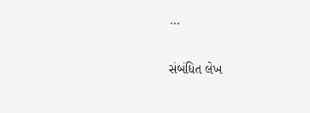…

સંબંધિત લેખ